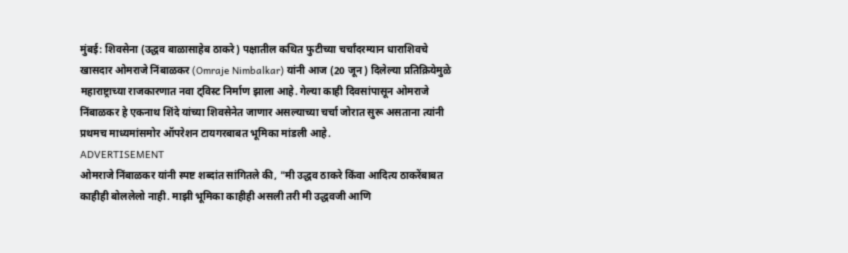मुंबई: शिवसेना (उद्धव बाळासाहेब ठाकरे) पक्षातील कथित फुटीच्या चर्चांदरम्यान धाराशिवचे खासदार ओमराजे निंबाळकर (Omraje Nimbalkar) यांनी आज (20 जून) दिलेल्या प्रतिक्रियेमुळे महाराष्ट्राच्या राजकारणात नवा ट्विस्ट निर्माण झाला आहे. गेल्या काही दिवसांपासून ओमराजे निंबाळकर हे एकनाथ शिंदे यांच्या शिवसेनेत जाणार असल्याच्या चर्चा जोरात सुरू असताना त्यांनी प्रथमच माध्यमांसमोर ऑपरेशन टायगरबाबत भूमिका मांडली आहे.
ADVERTISEMENT
ओमराजे निंबाळकर यांनी स्पष्ट शब्दांत सांगितले की, "मी उद्धव ठाकरे किंवा आदित्य ठाकरेंबाबत काहीही बोललेलो नाही. माझी भूमिका काहीही असली तरी मी उद्धवजी आणि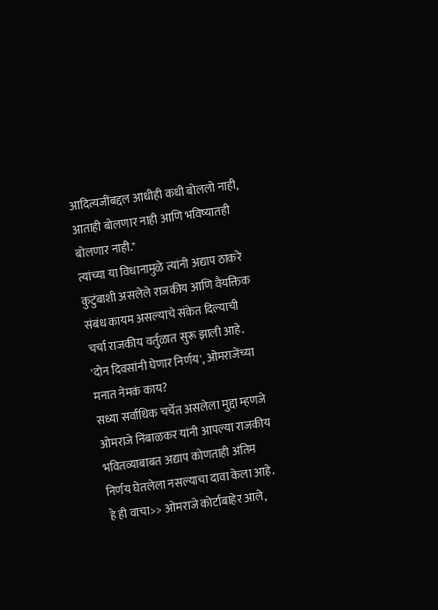आदित्यजींबद्दल आधीही कधी बोललो नाही, आताही बोलणार नाही आणि भविष्यातही बोलणार नाही."
त्यांच्या या विधानामुळे त्यांनी अद्याप ठाकरे कुटुंबाशी असलेले राजकीय आणि वैयक्तिक संबंध कायम असल्याचे संकेत दिल्याची चर्चा राजकीय वर्तुळात सुरू झाली आहे.
'दोन दिवसांनी घेणार निर्णय', ओमराजेंच्या मनात नेमकं काय?
सध्या सर्वाधिक चर्चेत असलेला मुद्दा म्हणजे ओमराजे निंबाळकर यांनी आपल्या राजकीय भवितव्याबाबत अद्याप कोणताही अंतिम निर्णय घेतलेला नसल्याचा दावा केला आहे.
हे ही वाचा>> ओमराजे कोर्टाबाहेर आले,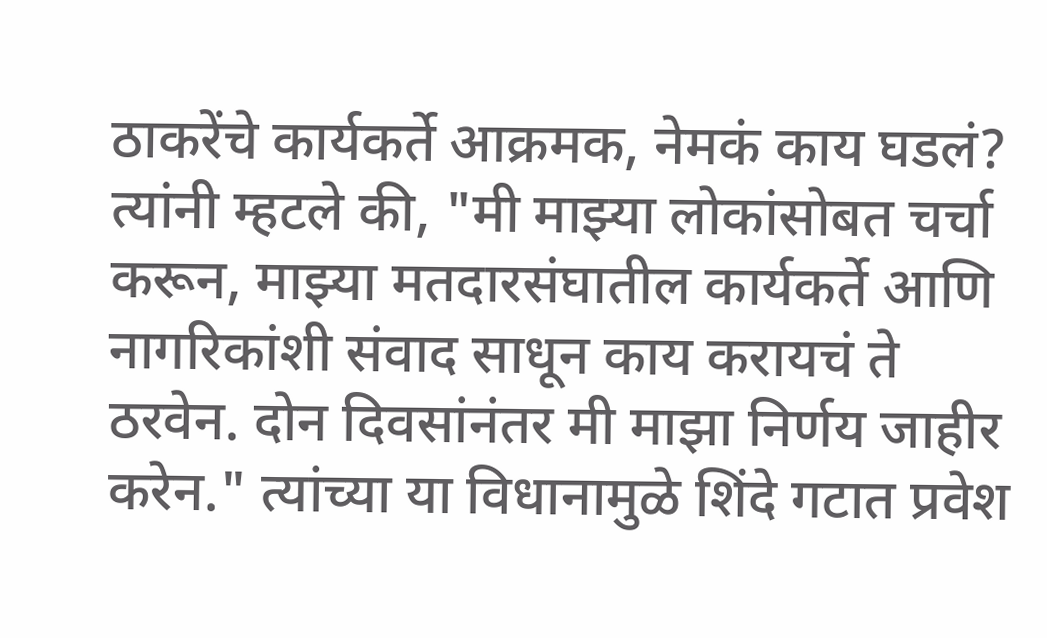ठाकरेंचे कार्यकर्ते आक्रमक, नेमकं काय घडलं?
त्यांनी म्हटले की, "मी माझ्या लोकांसोबत चर्चा करून, माझ्या मतदारसंघातील कार्यकर्ते आणि नागरिकांशी संवाद साधून काय करायचं ते ठरवेन. दोन दिवसांनंतर मी माझा निर्णय जाहीर करेन." त्यांच्या या विधानामुळे शिंदे गटात प्रवेश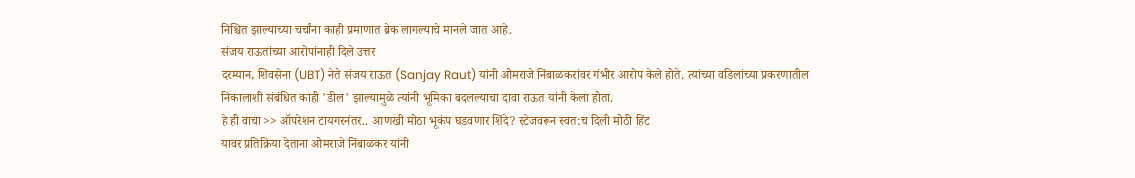निश्चित झाल्याच्या चर्चांना काही प्रमाणात ब्रेक लागल्याचे मानले जात आहे.
संजय राऊतांच्या आरोपांनाही दिले उत्तर
दरम्यान, शिवसेना (UBT) नेते संजय राऊत (Sanjay Raut) यांनी ओमराजे निंबाळकरांवर गंभीर आरोप केले होते. त्यांच्या वडिलांच्या प्रकरणातील निकालाशी संबंधित काही 'डील' झाल्यामुळे त्यांनी भूमिका बदलल्याचा दावा राऊत यांनी केला होता.
हे ही वाचा>> ऑपरेशन टायगरनंतर.. आणखी मोठा भूकंप घडवणार शिंदे? स्टेजवरून स्वत:च दिली मोठी हिंट
यावर प्रतिक्रिया देताना ओमराजे निंबाळकर यांनी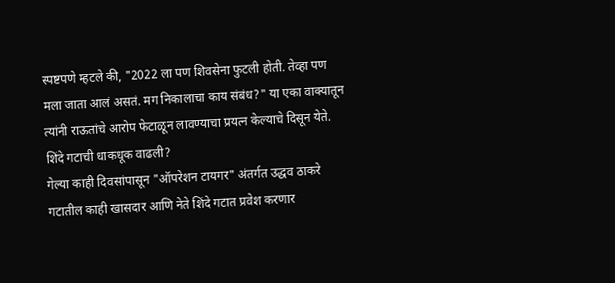स्पष्टपणे म्हटले की, "2022 ला पण शिवसेना फुटली होती. तेव्हा पण मला जाता आलं असतं. मग निकालाचा काय संबंध?" या एका वाक्यातून त्यांनी राऊतांचे आरोप फेटाळून लावण्याचा प्रयत्न केल्याचे दिसून येते.
शिंदे गटाची धाकधूक वाढली?
गेल्या काही दिवसांपासून "ऑपरेशन टायगर" अंतर्गत उद्धव ठाकरे गटातील काही खासदार आणि नेते शिंदे गटात प्रवेश करणार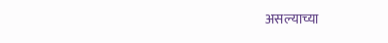असल्याच्या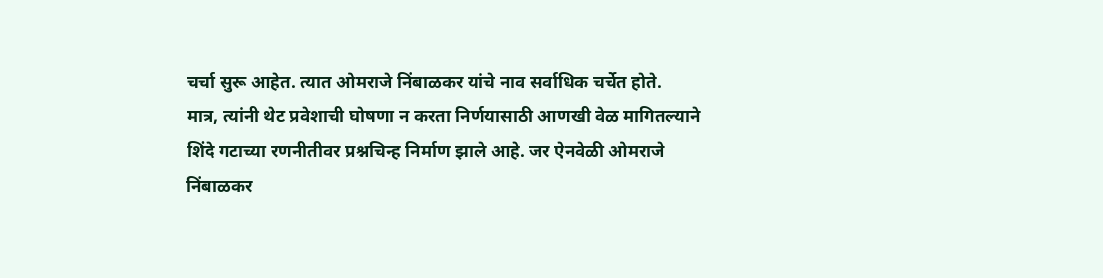चर्चा सुरू आहेत. त्यात ओमराजे निंबाळकर यांचे नाव सर्वाधिक चर्चेत होते.
मात्र, त्यांनी थेट प्रवेशाची घोषणा न करता निर्णयासाठी आणखी वेळ मागितल्याने शिंदे गटाच्या रणनीतीवर प्रश्नचिन्ह निर्माण झाले आहे. जर ऐनवेळी ओमराजे निंबाळकर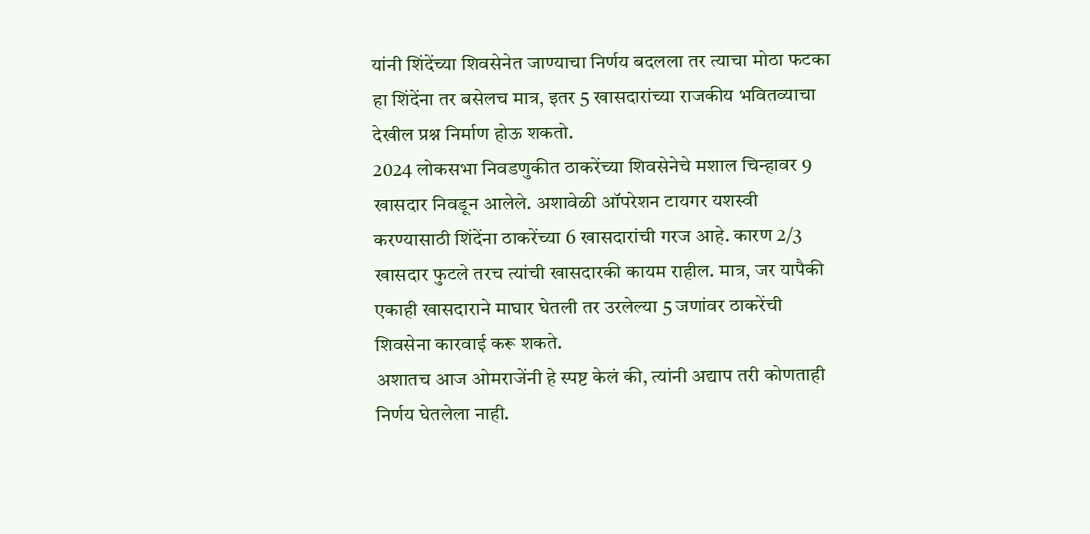यांनी शिंदेंच्या शिवसेनेत जाण्याचा निर्णय बदलला तर त्याचा मोठा फटका हा शिंदेंना तर बसेलच मात्र, इतर 5 खासदारांच्या राजकीय भवितव्याचा देखील प्रश्न निर्माण होऊ शकतो.
2024 लोकसभा निवडणुकीत ठाकरेंच्या शिवसेनेचे मशाल चिन्हावर 9 खासदार निवडून आलेले. अशावेळी ऑपरेशन टायगर यशस्वी करण्यासाठी शिंदेंना ठाकरेंच्या 6 खासदारांची गरज आहे. कारण 2/3 खासदार फुटले तरच त्यांची खासदारकी कायम राहील. मात्र, जर यापैकी एकाही खासदाराने माघार घेतली तर उरलेल्या 5 जणांवर ठाकरेंची शिवसेना कारवाई करू शकते.
अशातच आज ओमराजेंनी हे स्पष्ट केलं की, त्यांनी अद्याप तरी कोणताही निर्णय घेतलेला नाही.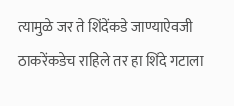त्यामुळे जर ते शिंदेंकडे जाण्याऐवजी ठाकरेंकडेच राहिले तर हा शिंदे गटाला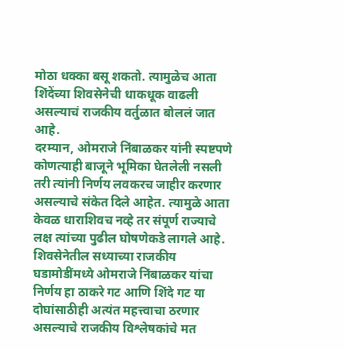मोठा धक्का बसू शकतो. त्यामुळेच आता शिंदेंच्या शिवसेनेची धाकधूक वाढली असल्याचं राजकीय वर्तुळात बोललं जात आहे.
दरम्यान, ओमराजे निंबाळकर यांनी स्पष्टपणे कोणत्याही बाजूने भूमिका घेतलेली नसली तरी त्यांनी निर्णय लवकरच जाहीर करणार असल्याचे संकेत दिले आहेत. त्यामुळे आता केवळ धाराशिवच नव्हे तर संपूर्ण राज्याचे लक्ष त्यांच्या पुढील घोषणेकडे लागले आहे.
शिवसेनेतील सध्याच्या राजकीय घडामोडींमध्ये ओमराजे निंबाळकर यांचा निर्णय हा ठाकरे गट आणि शिंदे गट या दोघांसाठीही अत्यंत महत्त्वाचा ठरणार असल्याचे राजकीय विश्लेषकांचे मत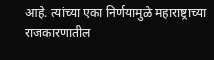आहे. त्यांच्या एका निर्णयामुळे महाराष्ट्राच्या राजकारणातील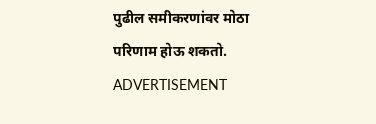पुढील समीकरणांवर मोठा परिणाम होऊ शकतो.
ADVERTISEMENT